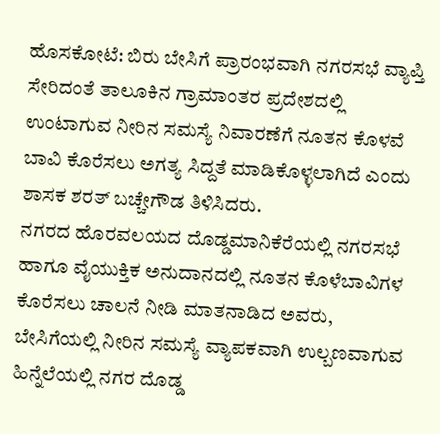ಹೊಸಕೋಟೆ: ಬಿರು ಬೇಸಿಗೆ ಪ್ರಾರಂಭವಾಗಿ ನಗರಸಭೆ ವ್ಯಾಪ್ತಿ ಸೇರಿದಂತೆ ತಾಲೂಕಿನ ಗ್ರಾಮಾಂತರ ಪ್ರದೇಶದಲ್ಲಿ ಉಂಟಾಗುವ ನೀರಿನ ಸಮಸ್ಯೆ ನಿವಾರಣೆಗೆ ನೂತನ ಕೊಳವೆ ಬಾವಿ ಕೊರೆಸಲು ಅಗತ್ಯ ಸಿದ್ದತೆ ಮಾಡಿಕೊಳ್ಳಲಾಗಿದೆ ಎಂದು ಶಾಸಕ ಶರತ್ ಬಚ್ಚೇಗೌಡ ತಿಳಿಸಿದರು.
ನಗರದ ಹೊರವಲಯದ ದೊಡ್ಡಮಾನಿಕೆರೆಯಲ್ಲಿ ನಗರಸಭೆ ಹಾಗೂ ವೈಯುಕ್ತಿಕ ಅನುದಾನದಲ್ಲಿ ನೂತನ ಕೊಳೆಬಾವಿಗಳ ಕೊರೆಸಲು ಚಾಲನೆ ನೀಡಿ ಮಾತನಾಡಿದ ಅವರು, ಬೇಸಿಗೆಯಲ್ಲಿ ನೀರಿನ ಸಮಸ್ಯೆ ವ್ಯಾಪಕವಾಗಿ ಉಲ್ಬಣವಾಗುವ ಹಿನ್ನೆಲೆಯಲ್ಲಿ ನಗರ ದೊಡ್ಡ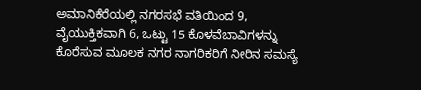ಅಮಾನಿಕೆರೆಯಲ್ಲಿ ನಗರಸಭೆ ವತಿಯಿಂದ 9, ವೈಯುಕ್ತಿಕವಾಗಿ 6, ಒಟ್ಟು 15 ಕೊಳವೆಬಾವಿಗಳನ್ನು ಕೊರೆಸುವ ಮೂಲಕ ನಗರ ನಾಗರಿಕರಿಗೆ ನೀರಿನ ಸಮಸ್ಯೆ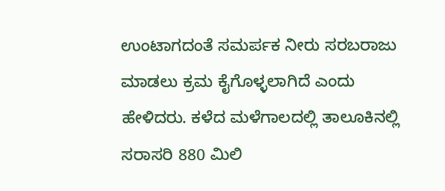ಉಂಟಾಗದಂತೆ ಸಮರ್ಪಕ ನೀರು ಸರಬರಾಜು ಮಾಡಲು ಕ್ರಮ ಕೈಗೊಳ್ಳಲಾಗಿದೆ ಎಂದು ಹೇಳಿದರು. ಕಳೆದ ಮಳೆಗಾಲದಲ್ಲಿ ತಾಲೂಕಿನಲ್ಲಿ ಸರಾಸರಿ 880 ಮಿಲಿ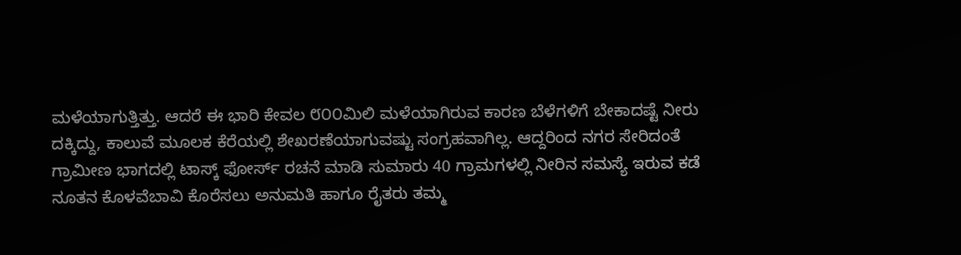ಮಳೆಯಾಗುತ್ತಿತ್ತು. ಆದರೆ ಈ ಭಾರಿ ಕೇವಲ ೮೦೦ಮಿಲಿ ಮಳೆಯಾಗಿರುವ ಕಾರಣ ಬೆಳೆಗಳಿಗೆ ಬೇಕಾದಷ್ಟೆ ನೀರು ದಕ್ಕಿದ್ದು, ಕಾಲುವೆ ಮೂಲಕ ಕೆರೆಯಲ್ಲಿ ಶೇಖರಣೆಯಾಗುವಷ್ಟು ಸಂಗ್ರಹವಾಗಿಲ್ಲ. ಆದ್ದರಿಂದ ನಗರ ಸೇರಿದಂತೆ ಗ್ರಾಮೀಣ ಭಾಗದಲ್ಲಿ ಟಾಸ್ಕ್ ಫೋರ್ಸ್ ರಚನೆ ಮಾಡಿ ಸುಮಾರು 40 ಗ್ರಾಮಗಳಲ್ಲಿ ನೀರಿನ ಸಮಸ್ಯೆ ಇರುವ ಕಡೆ ನೂತನ ಕೊಳವೆಬಾವಿ ಕೊರೆಸಲು ಅನುಮತಿ ಹಾಗೂ ರೈತರು ತಮ್ಮ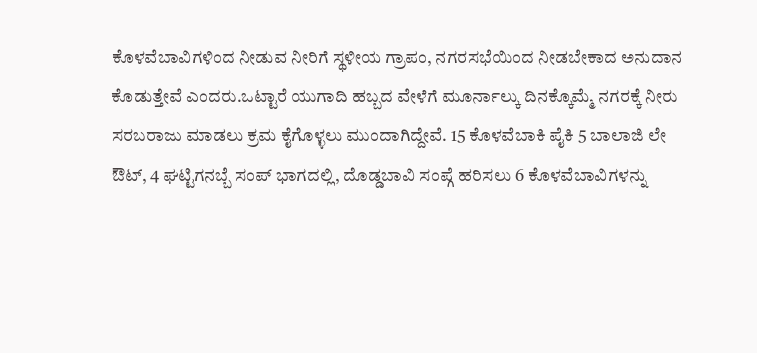ಕೊಳವೆಬಾವಿಗಳಿಂದ ನೀಡುವ ನೀರಿಗೆ ಸ್ಥಳೀಯ ಗ್ರಾಪಂ, ನಗರಸಭೆಯಿಂದ ನೀಡಬೇಕಾದ ಅನುದಾನ ಕೊಡುತ್ತೇವೆ ಎಂದರು.ಒಟ್ಟಾರೆ ಯುಗಾದಿ ಹಬ್ಬದ ವೇಳೆಗೆ ಮೂರ್ನಾಲ್ಕು ದಿನಕ್ಕೊಮ್ಮೆ ನಗರಕ್ಕೆ ನೀರು ಸರಬರಾಜು ಮಾಡಲು ಕ್ರಮ ಕೈಗೊಳ್ಳಲು ಮುಂದಾಗಿದ್ದೇವೆ. 15 ಕೊಳವೆಬಾಕಿ ಪೈಕಿ 5 ಬಾಲಾಜಿ ಲೇ ಔಟ್, 4 ಘಟ್ಟಿಗನಬ್ಬೆ ಸಂಪ್ ಭಾಗದಲ್ಲಿ, ದೊಡ್ಡಬಾವಿ ಸಂಪ್ಗೆ ಹರಿಸಲು 6 ಕೊಳವೆಬಾವಿಗಳನ್ನು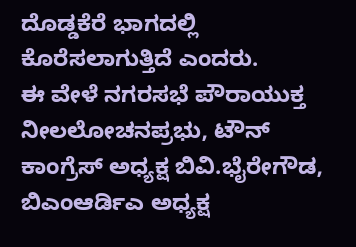ದೊಡ್ಡಕೆರೆ ಭಾಗದಲ್ಲಿ ಕೊರೆಸಲಾಗುತ್ತಿದೆ ಎಂದರು.
ಈ ವೇಳೆ ನಗರಸಭೆ ಪೌರಾಯುಕ್ತ ನೀಲಲೋಚನಪ್ರಭು, ಟೌನ್ ಕಾಂಗ್ರೆಸ್ ಅಧ್ಯಕ್ಷ ಬಿವಿ.ಭೈರೇಗೌಡ, ಬಿಎಂಆರ್ಡಿಎ ಅಧ್ಯಕ್ಷ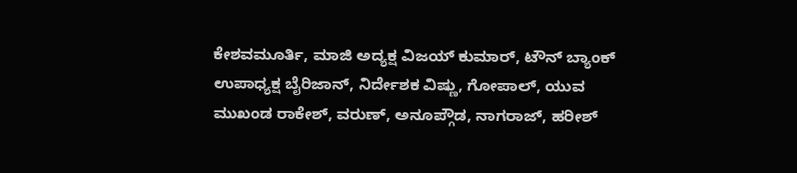ಕೇಶವಮೂರ್ತಿ, ಮಾಜಿ ಅದ್ಯಕ್ಷ ವಿಜಯ್ ಕುಮಾರ್, ಟೌನ್ ಬ್ಯಾಂಕ್ ಉಪಾಧ್ಯಕ್ಷ ಬೈರಿಜಾನ್, ನಿರ್ದೇಶಕ ವಿಷ್ಣು, ಗೋಪಾಲ್, ಯುವ ಮುಖಂಡ ರಾಕೇಶ್, ವರುಣ್, ಅನೂಪ್ಗೌಡ, ನಾಗರಾಜ್, ಹರೀಶ್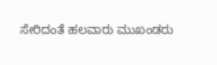ಸೇರಿದಂತೆ ಹಲವಾರು ಮುಖಂಡರು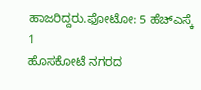ಹಾಜರಿದ್ದರು.ಫೋಟೋ: 5 ಹೆಚ್ಎಸ್ಕೆ 1
ಹೊಸಕೋಟೆ ನಗರದ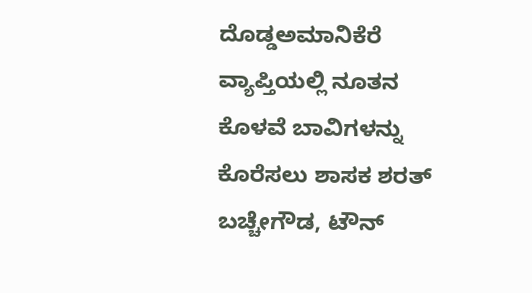ದೊಡ್ಡಅಮಾನಿಕೆರೆ ವ್ಯಾಪ್ತಿಯಲ್ಲಿ ನೂತನ ಕೊಳವೆ ಬಾವಿಗಳನ್ನು ಕೊರೆಸಲು ಶಾಸಕ ಶರತ್ ಬಚ್ಚೇಗೌಡ, ಟೌನ್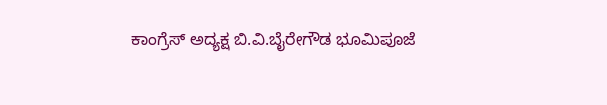ಕಾಂಗ್ರೆಸ್ ಅದ್ಯಕ್ಷ ಬಿ.ವಿ.ಬೈರೇಗೌಡ ಭೂಮಿಪೂಜೆ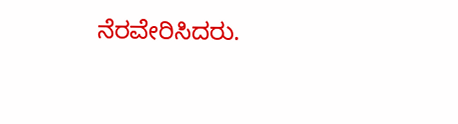ನೆರವೇರಿಸಿದರು.